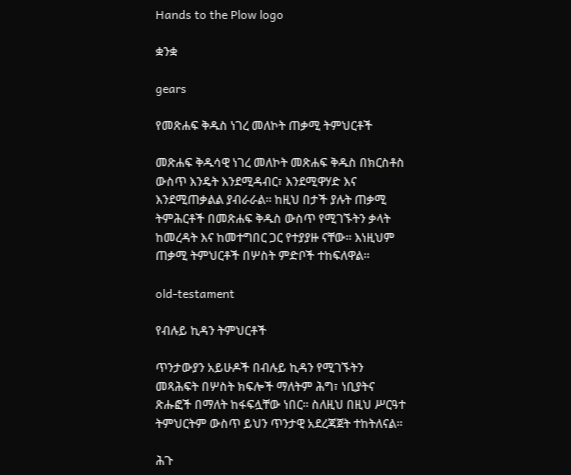Hands to the Plow logo

ቋንቋ

gears

የመጽሐፍ ቅዱስ ነገረ መለኮት ጠቃሚ ትምህርቶች

መጽሐፍ ቅዱሳዊ ነገረ መለኮት መጽሐፍ ቅዱስ በክርስቶስ ውስጥ እንዴት እንደሚዳብር፣ እንደሚዋሃድ እና እንደሚጠቃልል ያብራራል። ከዚህ በታች ያሉት ጠቃሚ ትምሕርቶች በመጽሐፍ ቅዱስ ውስጥ የሚገኙትን ቃላት ከመረዳት እና ከመተግበር ጋር የተያያዙ ናቸው። እነዚህም ጠቃሚ ትምህርቶች በሦስት ምድቦች ተከፍለዋል።

old-testament

የብሉይ ኪዳን ትምህርቶች

ጥንታውያን አይሁዶች በብሉይ ኪዳን የሚገኙትን መጻሕፍት በሦስት ክፍሎች ማለትም ሕግ፣ ነቢያትና ጽሑፎች በማለት ከፋፍሏቸው ነበር። ስለዚህ በዚህ ሥርዓተ ትምህርትም ውስጥ ይህን ጥንታዊ አደረጃጀት ተከትለናል።

ሕጉ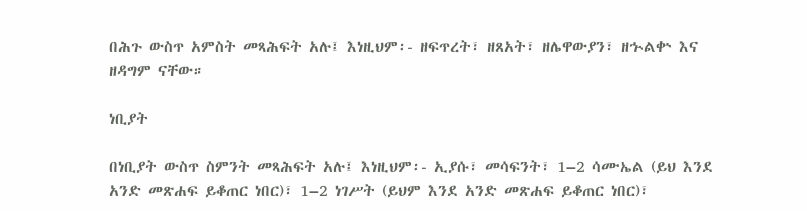በሕጉ ውስጥ አምስት መጻሕፍት አሉ፤ እነዚህም፡- ዘፍጥረት፣ ዘጸአት፣ ዘሌዋውያን፣ ዘኍልቍ እና ዘዳግም ናቸው።

ነቢያት

በነቢያት ውስጥ ስምንት መጻሕፍት አሉ፤ እነዚህም፡- ኢያሱ፣ መሳፍንት፣ 1–2 ሳሙኤል (ይህ እንደ አንድ መጽሐፍ ይቆጠር ነበር)፣ 1–2 ነገሥት (ይህም እንደ አንድ መጽሐፍ ይቆጠር ነበር)፣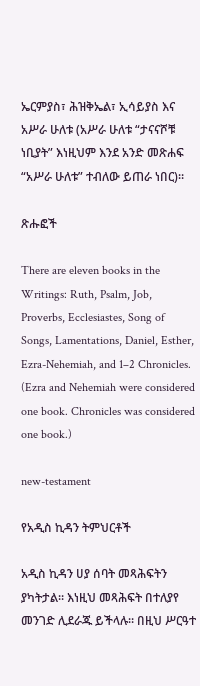ኤርምያስ፣ ሕዝቅኤል፣ ኢሳይያስ እና አሥራ ሁለቱ (አሥራ ሁለቱ “ታናናሾቹ ነቢያት” እነዚህም እንደ አንድ መጽሐፍ “አሥራ ሁለቱ” ተብለው ይጠራ ነበር)።

ጽሑፎች

There are eleven books in the Writings: Ruth, Psalm, Job, Proverbs, Ecclesiastes, Song of Songs, Lamentations, Daniel, Esther, Ezra-Nehemiah, and 1–2 Chronicles. (Ezra and Nehemiah were considered one book. Chronicles was considered one book.)

new-testament

የአዲስ ኪዳን ትምህርቶች

አዲስ ኪዳን ሀያ ሰባት መጻሕፍትን ያካትታል። እነዚህ መጻሕፍት በተለያየ መንገድ ሊደራጁ ይችላሉ። በዚህ ሥርዓተ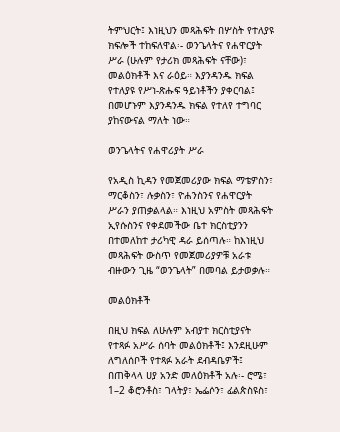ትምህርት፤ እነዚህን መጻሕፍት በሦስት የተለያዩ ክፍሎች ተከፍለዋል፡- ወንጌላትና የሐዋርያት ሥራ (ሁሉም የታሪክ መጻሕፍት ናቸው)፣ መልዕክቶች እና ራዕይ። እያንዳንዱ ክፍል የተለያዩ የሥነ-ጽሑፍ ዓይነቶችን ያቀርባል፤ በመሆኑም እያንዳንዱ ክፍል የተለየ ተግባር ያከናውናል ማለት ነው።

ወንጌላትና የሐዋሪያት ሥራ

የአዲስ ኪዳን የመጀመሪያው ክፍል ማቴዎስን፣ ማርቆስን፣ ሉቃስን፣ ዮሐንስንና የሐዋርያት ሥራን ያጠቃልላል። እነዚህ አምስት መጻሕፍት ኢየሱስንና የቀደመችው ቤተ ክርስቲያንን በተመለከተ ታሪካዊ ዳራ ይሰጣሉ። ከእነዚህ መጻሕፍት ውስጥ የመጀመሪያዎቹ አራቱ ብዙውን ጊዜ “ወንጌላት” በመባል ይታወቃሉ።

መልዕክቶች

በዚህ ክፍል ለሁሉም አብያተ ክርስቲያናት የተጻፉ አሥራ ሰባት መልዕክቶች፤ እንደዚሁም ለግለሰቦች የተጻፉ አራት ደብዳቤዎች፤ በጠቅላላ ሀያ አንድ መለዕክቶች አሉ፡- ሮሜ፣ 1–2 ቆሮንቶስ፣ ገላትያ፣ ኤፌሶን፣ ፊልጵስዩስ፣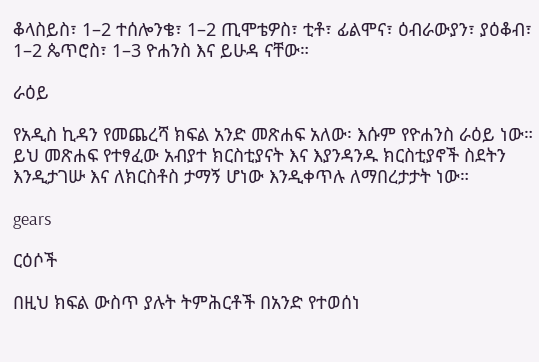ቆላስይስ፣ 1–2 ተሰሎንቄ፣ 1–2 ጢሞቴዎስ፣ ቲቶ፣ ፊልሞና፣ ዕብራውያን፣ ያዕቆብ፣ 1–2 ጴጥሮስ፣ 1–3 ዮሐንስ እና ይሁዳ ናቸው።

ራዕይ

የአዲስ ኪዳን የመጨረሻ ክፍል አንድ መጽሐፍ አለው፡ እሱም የዮሐንስ ራዕይ ነው። ይህ መጽሐፍ የተፃፈው አብያተ ክርስቲያናት እና እያንዳንዱ ክርስቲያኖች ስደትን እንዲታገሡ እና ለክርስቶስ ታማኝ ሆነው እንዲቀጥሉ ለማበረታታት ነው።

gears

ርዕሶች

በዚህ ክፍል ውስጥ ያሉት ትምሕርቶች በአንድ የተወሰነ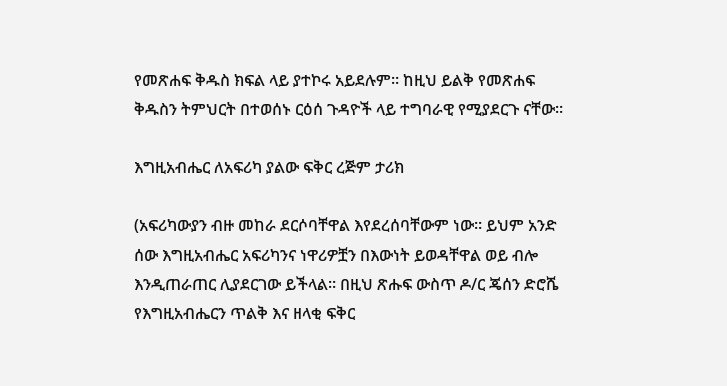የመጽሐፍ ቅዱስ ክፍል ላይ ያተኮሩ አይደሉም። ከዚህ ይልቅ የመጽሐፍ ቅዱስን ትምህርት በተወሰኑ ርዕሰ ጉዳዮች ላይ ተግባራዊ የሚያደርጉ ናቸው።

እግዚአብሔር ለአፍሪካ ያልው ፍቅር ረጅም ታሪክ

(አፍሪካውያን ብዙ መከራ ደርሶባቸዋል እየደረሰባቸውም ነው። ይህም አንድ ሰው እግዚአብሔር አፍሪካንና ነዋሪዎቿን በእውነት ይወዳቸዋል ወይ ብሎ እንዲጠራጠር ሊያደርገው ይችላል። በዚህ ጽሑፍ ውስጥ ዶ/ር ጄሰን ድሮሼ የእግዚአብሔርን ጥልቅ እና ዘላቂ ፍቅር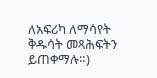ለአፍሪካ ለማሳየት ቅዱሳት መጻሕፍትን ይጠቀማሉ።)